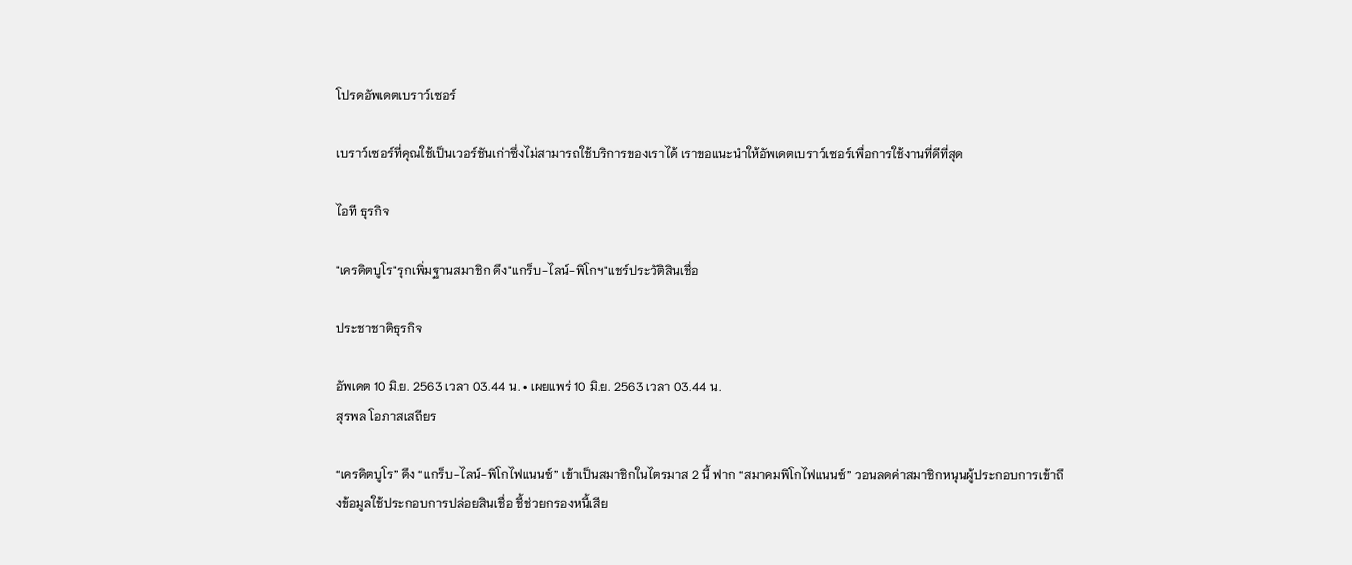โปรดอัพเดตเบราว์เซอร์

เบราว์เซอร์ที่คุณใช้เป็นเวอร์ชันเก่าซึ่งไม่สามารถใช้บริการของเราได้ เราขอแนะนำให้อัพเดตเบราว์เซอร์เพื่อการใช้งานที่ดีที่สุด

ไอที ธุรกิจ

"เครดิตบูโร"รุกเพิ่มฐานสมาชิก ดึง"แกร็บ-ไลน์-พิโกฯ"แชร์ประวัติสินเชื่อ

ประชาชาติธุรกิจ

อัพเดต 10 มิ.ย. 2563 เวลา 03.44 น. • เผยแพร่ 10 มิ.ย. 2563 เวลา 03.44 น.
สุรพล โอภาสเสถียร

“เครดิตบูโร” ดึง “แกร็บ-ไลน์-พิโกไฟแนนซ์” เข้าเป็นสมาชิกในไตรมาส 2 นี้ ฟาก “สมาคมพิโกไฟแนนซ์” วอนลดค่าสมาชิกหนุนผู้ประกอบการเข้าถึงข้อมูลใช้ประกอบการปล่อยสินเชื่อ ชี้ช่วยกรองหนี้เสีย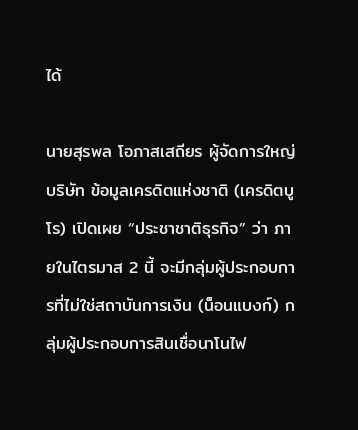ได้

นายสุรพล โอภาสเสถียร ผู้จัดการใหญ่ บริษัท ข้อมูลเครดิตแห่งชาติ (เครดิตบูโร) เปิดเผย “ประชาชาติธุรกิจ” ว่า ภายในไตรมาส 2 นี้ จะมีกลุ่มผู้ประกอบการที่ไม่ใช่สถาบันการเงิน (น็อนแบงก์) กลุ่มผู้ประกอบการสินเชื่อนาโนไฟ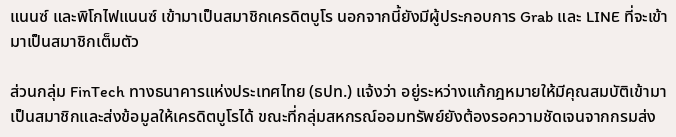แนนซ์ และพิโกไฟแนนซ์ เข้ามาเป็นสมาชิกเครดิตบูโร นอกจากนี้ยังมีผู้ประกอบการ Grab และ LINE ที่จะเข้ามาเป็นสมาชิกเต็มตัว

ส่วนกลุ่ม FinTech ทางธนาคารแห่งประเทศไทย (ธปท.) แจ้งว่า อยู่ระหว่างแก้กฎหมายให้มีคุณสมบัติเข้ามาเป็นสมาชิกและส่งข้อมูลให้เครดิตบูโรได้ ขณะที่กลุ่มสหกรณ์ออมทรัพย์ยังต้องรอความชัดเจนจากกรมส่ง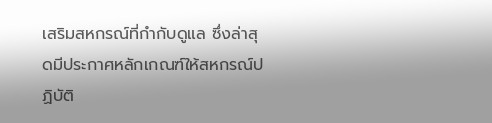เสริมสหกรณ์ที่กำกับดูแล ซึ่งล่าสุดมีประกาศหลักเกณฑ์ให้สหกรณ์ปฏิบัติ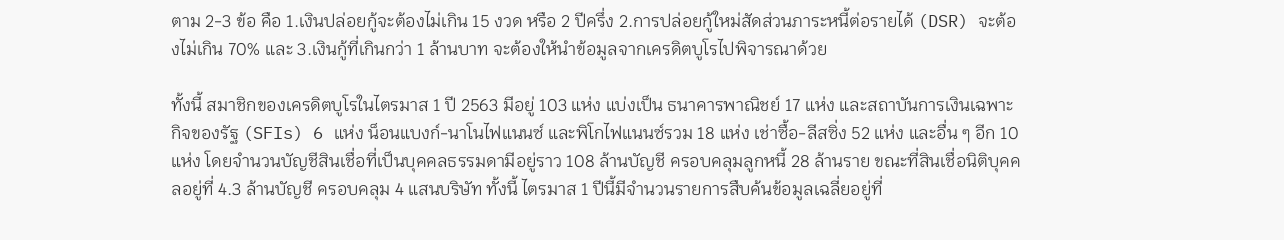ตาม 2-3 ข้อ คือ 1.เงินปล่อยกู้จะต้องไม่เกิน 15 งวด หรือ 2 ปีครึ่ง 2.การปล่อยกู้ใหม่สัดส่วนภาระหนี้ต่อรายได้ (DSR) จะต้องไม่เกิน 70% และ 3.เงินกู้ที่เกินกว่า 1 ล้านบาท จะต้องให้นำข้อมูลจากเครดิตบูโรไปพิจารณาด้วย

ทั้งนี้ สมาชิกของเครดิตบูโรในไตรมาส 1 ปี 2563 มีอยู่ 103 แห่ง แบ่งเป็น ธนาคารพาณิชย์ 17 แห่ง และสถาบันการเงินเฉพาะกิจของรัฐ (SFIs) 6 แห่ง น็อนแบงก์-นาโนไฟแนนซ์ และพิโกไฟแนนซ์รวม 18 แห่ง เช่าซื้อ-ลีสซิ่ง 52 แห่ง และอื่น ๆ อีก 10 แห่ง โดยจำนวนบัญชีสินเชื่อที่เป็นบุคคลธรรมดามีอยู่ราว 108 ล้านบัญชี ครอบคลุมลูกหนี้ 28 ล้านราย ขณะที่สินเชื่อนิติบุคคลอยู่ที่ 4.3 ล้านบัญชี ครอบคลุม 4 แสนบริษัท ทั้งนี้ ไตรมาส 1 ปีนี้มีจำนวนรายการสืบค้นข้อมูลเฉลี่ยอยู่ที่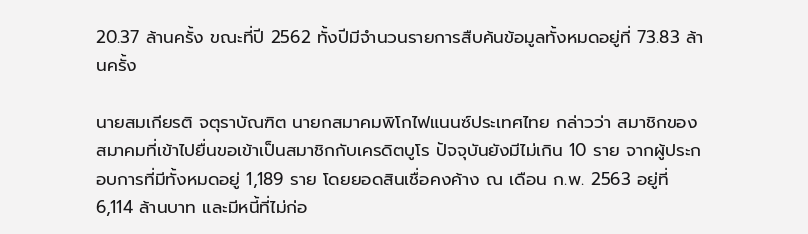20.37 ล้านครั้ง ขณะที่ปี 2562 ทั้งปีมีจำนวนรายการสืบค้นข้อมูลทั้งหมดอยู่ที่ 73.83 ล้านครั้ง

นายสมเกียรติ จตุราบัณฑิต นายกสมาคมพิโกไฟแนนซ์ประเทศไทย กล่าวว่า สมาชิกของสมาคมที่เข้าไปยื่นขอเข้าเป็นสมาชิกกับเครดิตบูโร ปัจจุบันยังมีไม่เกิน 10 ราย จากผู้ประกอบการที่มีทั้งหมดอยู่ 1,189 ราย โดยยอดสินเชื่อคงค้าง ณ เดือน ก.พ. 2563 อยู่ที่ 6,114 ล้านบาท และมีหนี้ที่ไม่ก่อ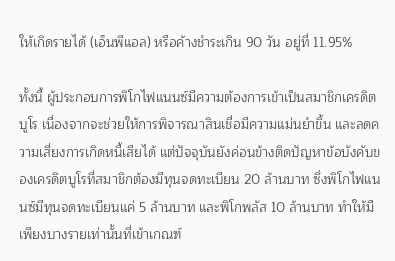ให้เกิดรายได้ (เอ็นพีแอล) หรือค้างชำระเกิน 90 วัน อยู่ที่ 11.95%

ทั้งนี้ ผู้ประกอบการพิโกไฟแนนซ์มีความต้องการเข้าเป็นสมาชิกเครดิตบูโร เนื่องจากจะช่วยให้การพิจารณาสินเชื่อมีความแม่นยำขึ้น และลดความเสี่ยงการเกิดหนี้เสียได้ แต่ปัจจุบันยังค่อนข้างติดปัญหาข้อบังคับของเครดิตบูโรที่สมาชิกต้องมีทุนจดทะเบียน 20 ล้านบาท ซึ่งพิโกไฟแนนซ์มีทุนจดทะเบียนแค่ 5 ล้านบาท และพิโกพลัส 10 ล้านบาท ทำให้มีเพียงบางรายเท่านั้นที่เข้าเกณฑ์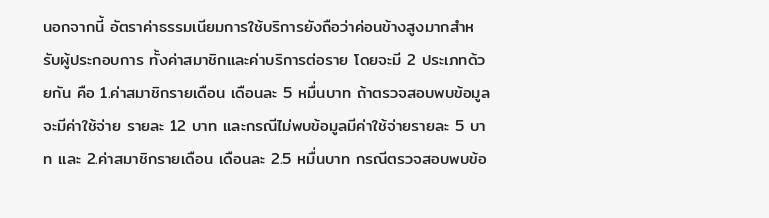นอกจากนี้ อัตราค่าธรรมเนียมการใช้บริการยังถือว่าค่อนข้างสูงมากสำหรับผู้ประกอบการ ทั้งค่าสมาชิกและค่าบริการต่อราย โดยจะมี 2 ประเภทด้วยกัน คือ 1.ค่าสมาชิกรายเดือน เดือนละ 5 หมื่นบาท ถ้าตรวจสอบพบข้อมูลจะมีค่าใช้จ่าย รายละ 12 บาท และกรณีไม่พบข้อมูลมีค่าใช้จ่ายรายละ 5 บาท และ 2.ค่าสมาชิกรายเดือน เดือนละ 2.5 หมื่นบาท กรณีตรวจสอบพบข้อ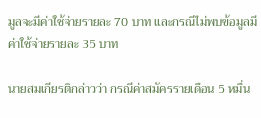มูลจะมีค่าใช้จ่ายรายละ 70 บาท และกรณีไม่พบข้อมูลมีค่าใช้จ่ายรายละ 35 บาท

นายสมเกียรติกล่าวว่า กรณีค่าสมัครรายเดือน 5 หมื่น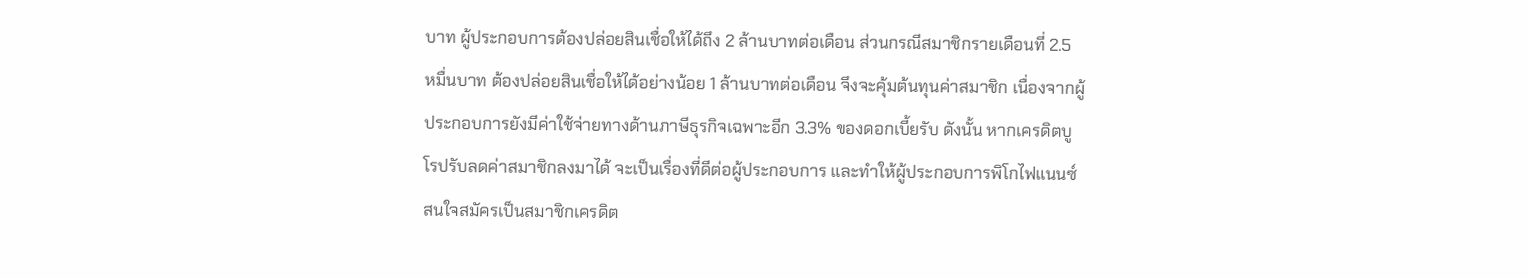บาท ผู้ประกอบการต้องปล่อยสินเชื่อให้ได้ถึง 2 ล้านบาทต่อเดือน ส่วนกรณีสมาชิกรายเดือนที่ 2.5 หมื่นบาท ต้องปล่อยสินเชื่อให้ได้อย่างน้อย 1 ล้านบาทต่อเดือน จึงจะคุ้มต้นทุนค่าสมาชิก เนื่องจากผู้ประกอบการยังมีค่าใช้จ่ายทางด้านภาษีธุรกิจเฉพาะอีก 3.3% ของดอกเบี้ยรับ ดังนั้น หากเครดิตบูโรปรับลดค่าสมาชิกลงมาได้ จะเป็นเรื่องที่ดีต่อผู้ประกอบการ และทำให้ผู้ประกอบการพิโกไฟแนนซ์สนใจสมัครเป็นสมาชิกเครดิต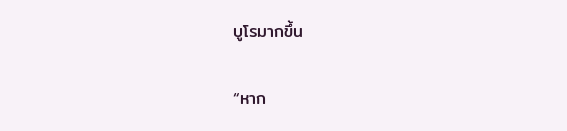บูโรมากขึ้น

“หาก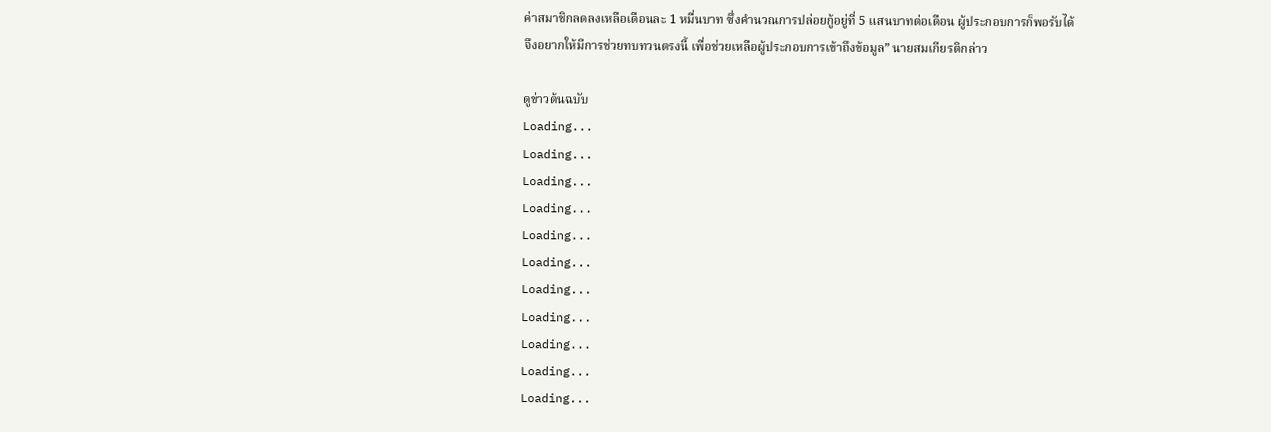ค่าสมาชิกลดลงเหลือเดือนละ 1 หมื่นบาท ซึ่งคำนวณการปล่อยกู้อยู่ที่ 5 แสนบาทต่อเดือน ผู้ประกอบการก็พอรับได้ จึงอยากให้มีการช่วยทบทวนตรงนี้ เพื่อช่วยเหลือผู้ประกอบการเข้าถึงข้อมูล” นายสมเกียรติกล่าว

ดูข่าวต้นฉบับ
Loading...
Loading...
Loading...
Loading...
Loading...
Loading...
Loading...
Loading...
Loading...
Loading...
Loading...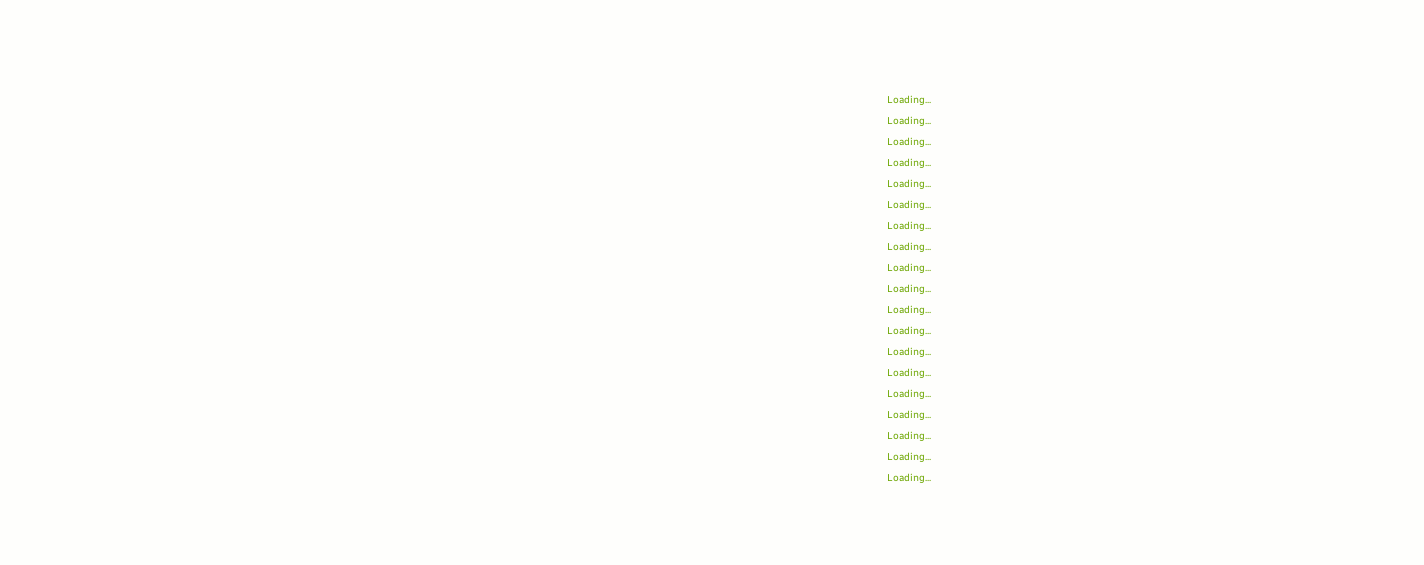Loading...
Loading...
Loading...
Loading...
Loading...
Loading...
Loading...
Loading...
Loading...
Loading...
Loading...
Loading...
Loading...
Loading...
Loading...
Loading...
Loading...
Loading...
Loading...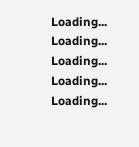Loading...
Loading...
Loading...
Loading...
Loading...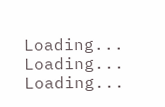Loading...
Loading...
Loading...